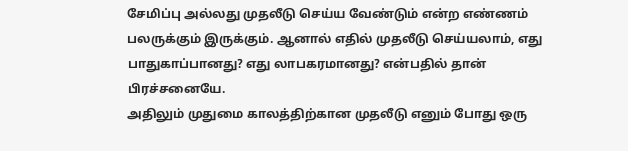சேமிப்பு அல்லது முதலீடு செய்ய வேண்டும் என்ற எண்ணம் பலருக்கும் இருக்கும். ஆனால் எதில் முதலீடு செய்யலாம், எது பாதுகாப்பானது? எது லாபகரமானது? என்பதில் தான் பிரச்சனையே.
அதிலும் முதுமை காலத்திற்கான முதலீடு எனும் போது ஒரு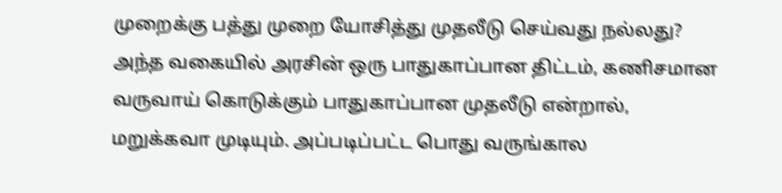முறைக்கு பத்து முறை யோசித்து முதலீடு செய்வது நல்லது?
அந்த வகையில் அரசின் ஒரு பாதுகாப்பான திட்டம், கணிசமான வருவாய் கொடுக்கும் பாதுகாப்பான முதலீடு என்றால், மறுக்கவா முடியும். அப்படிப்பட்ட பொது வருங்கால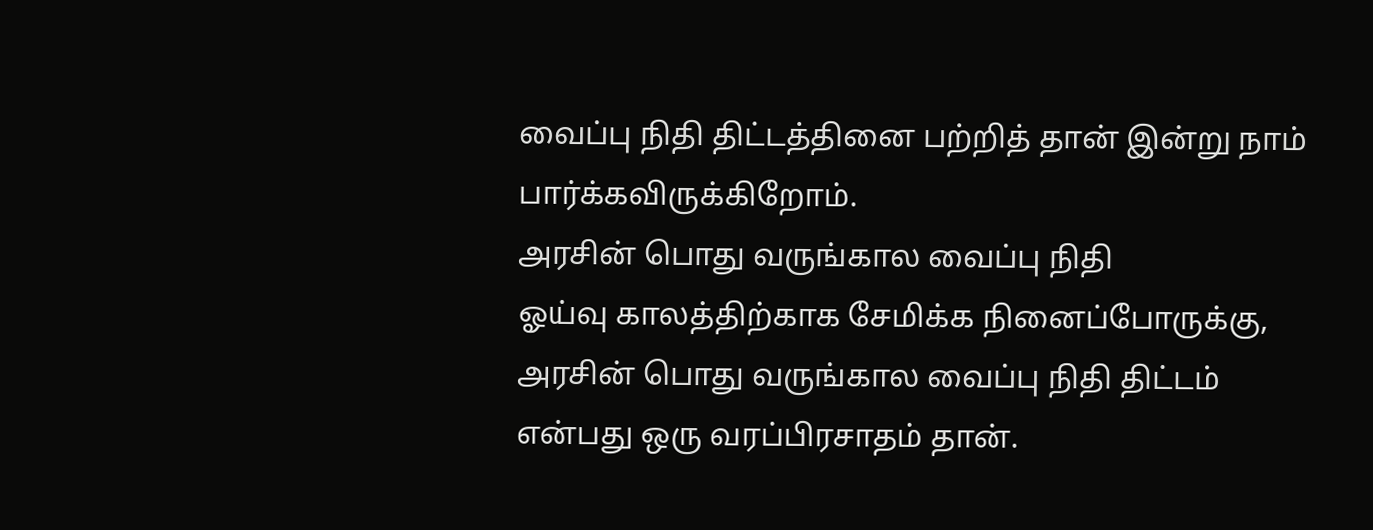வைப்பு நிதி திட்டத்தினை பற்றித் தான் இன்று நாம் பார்க்கவிருக்கிறோம்.
அரசின் பொது வருங்கால வைப்பு நிதி
ஓய்வு காலத்திற்காக சேமிக்க நினைப்போருக்கு, அரசின் பொது வருங்கால வைப்பு நிதி திட்டம் என்பது ஒரு வரப்பிரசாதம் தான்.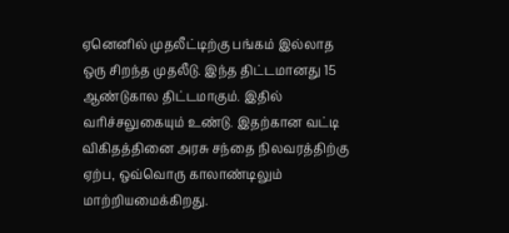ஏனெனில் முதலீட்டிற்கு பங்கம் இல்லாத ஒரு சிறந்த முதலீடு. இந்த திட்டமானது 15 ஆண்டுகால திட்டமாகும். இதில் வரிச்சலுகையும் உண்டு. இதற்கான வட்டி விகிதத்தினை அரசு சந்தை நிலவரத்திற்கு ஏற்ப, ஒவ்வொரு காலாண்டிலும் மாற்றியமைக்கிறது.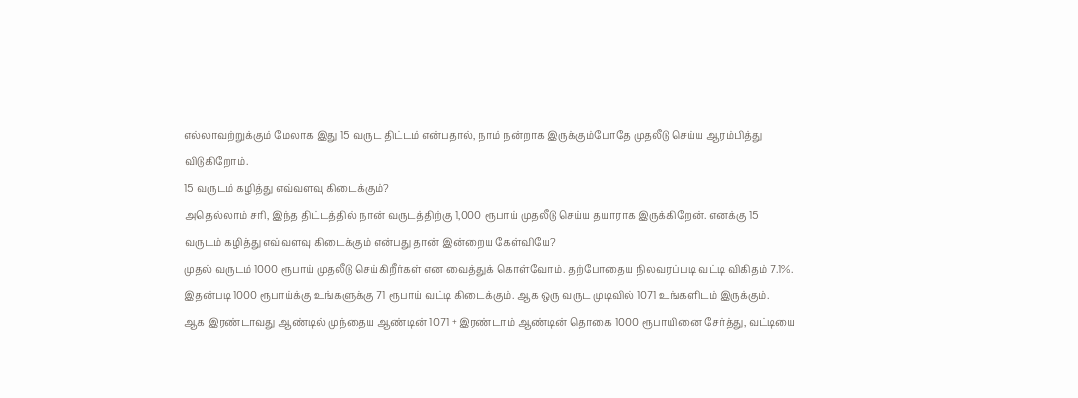எல்லாவற்றுக்கும் மேலாக இது 15 வருட திட்டம் என்பதால், நாம் நன்றாக இருக்கும்போதே முதலீடு செய்ய ஆரம்பித்து விடுகிறோம்.
15 வருடம் கழித்து எவ்வளவு கிடைக்கும்?
அதெல்லாம் சரி, இந்த திட்டத்தில் நான் வருடத்திற்கு 1,000 ரூபாய் முதலீடு செய்ய தயாராக இருக்கிறேன். எனக்கு 15 வருடம் கழித்து எவ்வளவு கிடைக்கும் என்பது தான் இன்றைய கேள்வியே?
முதல் வருடம் 1000 ரூபாய் முதலீடு செய்கிறீர்கள் என வைத்துக் கொள்வோம். தற்போதைய நிலவரப்படி வட்டி விகிதம் 7.1%. இதன்படி 1000 ரூபாய்க்கு உங்களுக்கு 71 ரூபாய் வட்டி கிடைக்கும். ஆக ஒரு வருட முடிவில் 1071 உங்களிடம் இருக்கும்.
ஆக இரண்டாவது ஆண்டில் முந்தைய ஆண்டின் 1071 + இரண்டாம் ஆண்டின் தொகை 1000 ரூபாயினை சேர்த்து, வட்டியை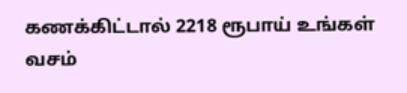கணக்கிட்டால் 2218 ரூபாய் உங்கள் வசம்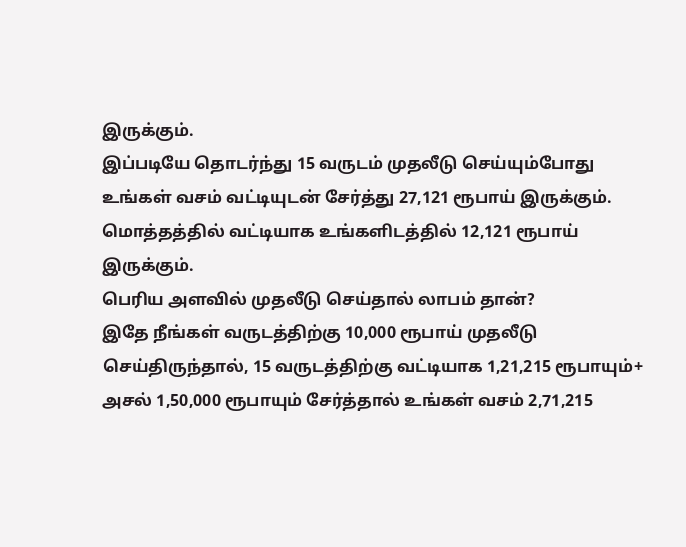இருக்கும்.
இப்படியே தொடர்ந்து 15 வருடம் முதலீடு செய்யும்போது உங்கள் வசம் வட்டியுடன் சேர்த்து 27,121 ரூபாய் இருக்கும். மொத்தத்தில் வட்டியாக உங்களிடத்தில் 12,121 ரூபாய் இருக்கும்.
பெரிய அளவில் முதலீடு செய்தால் லாபம் தான்?
இதே நீங்கள் வருடத்திற்கு 10,000 ரூபாய் முதலீடு செய்திருந்தால், 15 வருடத்திற்கு வட்டியாக 1,21,215 ரூபாயும்+ அசல் 1,50,000 ரூபாயும் சேர்த்தால் உங்கள் வசம் 2,71,215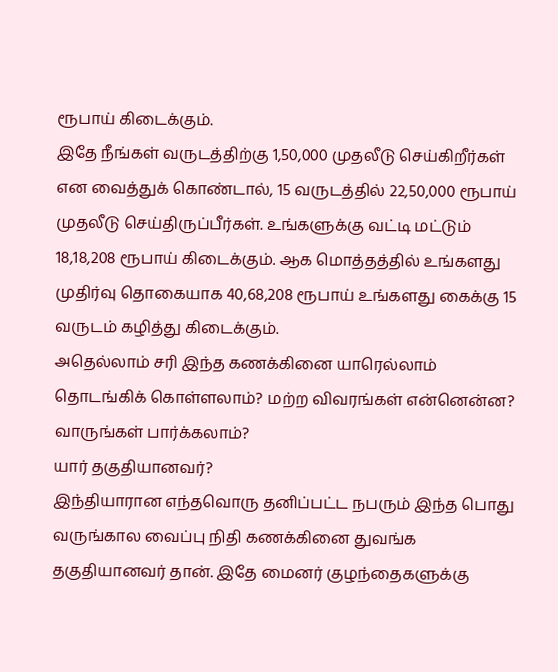ரூபாய் கிடைக்கும்.
இதே நீங்கள் வருடத்திற்கு 1,50,000 முதலீடு செய்கிறீர்கள் என வைத்துக் கொண்டால், 15 வருடத்தில் 22,50,000 ரூபாய் முதலீடு செய்திருப்பீர்கள். உங்களுக்கு வட்டி மட்டும் 18,18,208 ரூபாய் கிடைக்கும். ஆக மொத்தத்தில் உங்களது முதிர்வு தொகையாக 40,68,208 ரூபாய் உங்களது கைக்கு 15 வருடம் கழித்து கிடைக்கும்.
அதெல்லாம் சரி இந்த கணக்கினை யாரெல்லாம் தொடங்கிக் கொள்ளலாம்? மற்ற விவரங்கள் என்னென்ன? வாருங்கள் பார்க்கலாம்?
யார் தகுதியானவர்?
இந்தியாரான எந்தவொரு தனிப்பட்ட நபரும் இந்த பொது வருங்கால வைப்பு நிதி கணக்கினை துவங்க தகுதியானவர் தான். இதே மைனர் குழந்தைகளுக்கு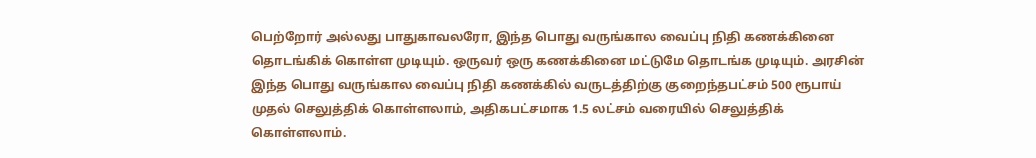பெற்றோர் அல்லது பாதுகாவலரோ, இந்த பொது வருங்கால வைப்பு நிதி கணக்கினை தொடங்கிக் கொள்ள முடியும். ஒருவர் ஒரு கணக்கினை மட்டுமே தொடங்க முடியும். அரசின் இந்த பொது வருங்கால வைப்பு நிதி கணக்கில் வருடத்திற்கு குறைந்தபட்சம் 500 ரூபாய் முதல் செலுத்திக் கொள்ளலாம், அதிகபட்சமாக 1.5 லட்சம் வரையில் செலுத்திக் கொள்ளலாம்.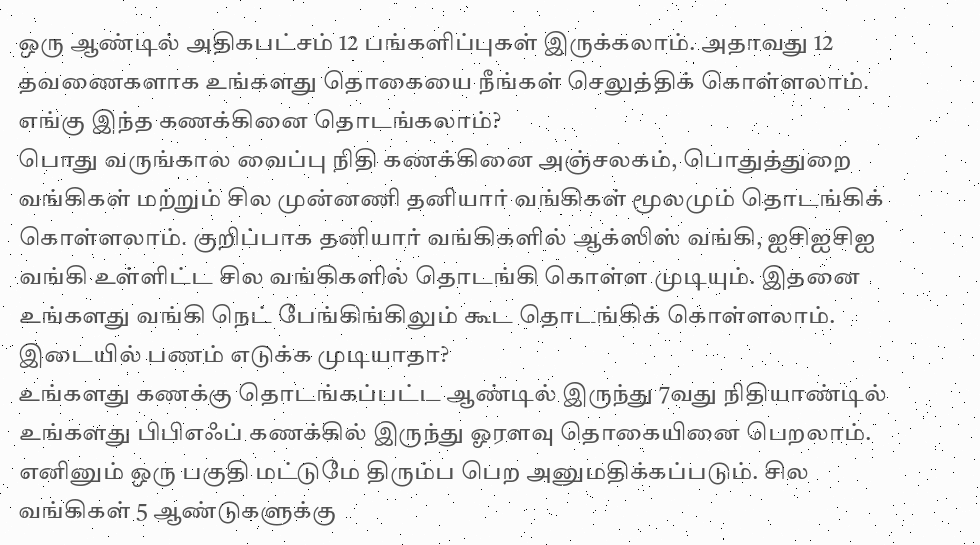ஒரு ஆண்டில் அதிகபட்சம் 12 பங்களிப்புகள் இருக்கலாம். அதாவது 12 தவணைகளாக உங்களது தொகையை நீங்கள் செலுத்திக் கொள்ளலாம்.
எங்கு இந்த கணக்கினை தொடங்கலாம்?
பொது வருங்கால வைப்பு நிதி கணக்கினை அஞ்சலகம், பொதுத்துறை வங்கிகள் மற்றும் சில முன்னணி தனியார் வங்கிகள் மூலமும் தொடங்கிக் கொள்ளலாம். குறிப்பாக தனியார் வங்கிகளில் ஆக்ஸிஸ் வங்கி, ஐசிஐசிஐ வங்கி உள்ளிட்ட சில வங்கிகளில் தொடங்கி கொள்ள முடியும். இதனை உங்களது வங்கி நெட் பேங்கிங்கிலும் கூட தொடங்கிக் கொள்ளலாம்.
இடையில் பணம் எடுக்க முடியாதா?
உங்களது கணக்கு தொடங்கப்பட்ட ஆண்டில் இருந்து 7வது நிதியாண்டில் உங்களது பிபிஎஃப் கணக்கில் இருந்து ஓரளவு தொகையினை பெறலாம். எனினும் ஒரு பகுதி மட்டுமே திரும்ப பெற அனுமதிக்கப்படும். சில வங்கிகள் 5 ஆண்டுகளுக்கு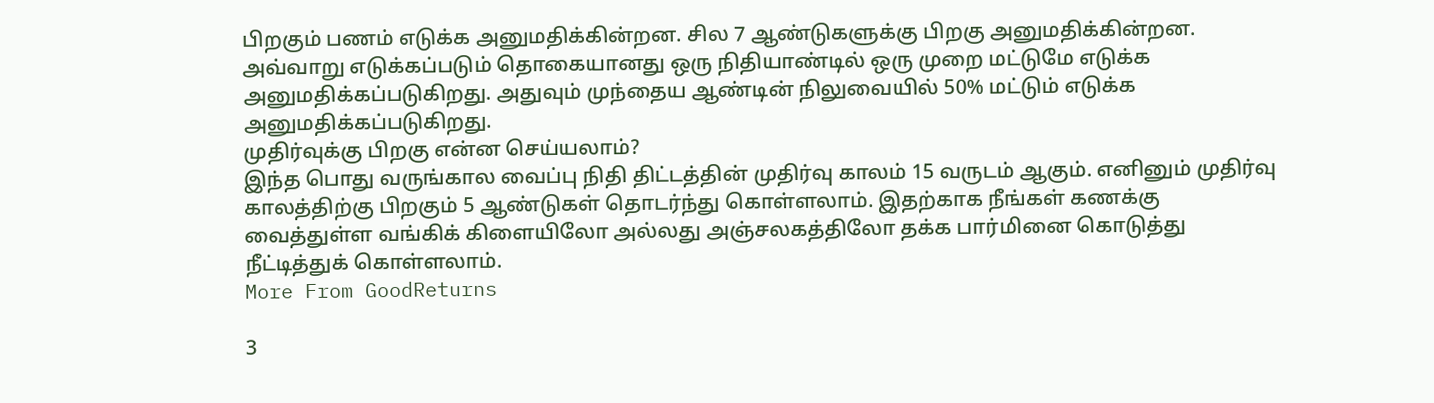பிறகும் பணம் எடுக்க அனுமதிக்கின்றன. சில 7 ஆண்டுகளுக்கு பிறகு அனுமதிக்கின்றன. அவ்வாறு எடுக்கப்படும் தொகையானது ஒரு நிதியாண்டில் ஒரு முறை மட்டுமே எடுக்க அனுமதிக்கப்படுகிறது. அதுவும் முந்தைய ஆண்டின் நிலுவையில் 50% மட்டும் எடுக்க அனுமதிக்கப்படுகிறது.
முதிர்வுக்கு பிறகு என்ன செய்யலாம்?
இந்த பொது வருங்கால வைப்பு நிதி திட்டத்தின் முதிர்வு காலம் 15 வருடம் ஆகும். எனினும் முதிர்வு காலத்திற்கு பிறகும் 5 ஆண்டுகள் தொடர்ந்து கொள்ளலாம். இதற்காக நீங்கள் கணக்கு வைத்துள்ள வங்கிக் கிளையிலோ அல்லது அஞ்சலகத்திலோ தக்க பார்மினை கொடுத்து நீட்டித்துக் கொள்ளலாம்.
More From GoodReturns

3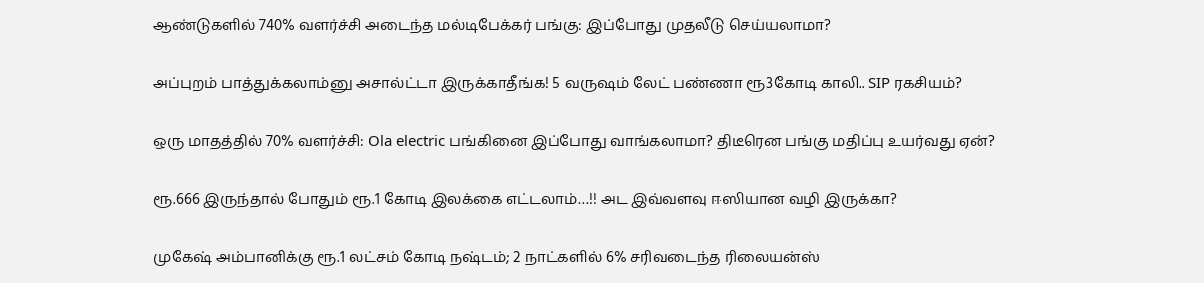ஆண்டுகளில் 740% வளர்ச்சி அடைந்த மல்டிபேக்கர் பங்கு: இப்போது முதலீடு செய்யலாமா?

அப்புறம் பாத்துக்கலாம்னு அசால்ட்டா இருக்காதீங்க! 5 வருஷம் லேட் பண்ணா ரூ3கோடி காலி.. SIP ரகசியம்?

ஒரு மாதத்தில் 70% வளர்ச்சி: Ola electric பங்கினை இப்போது வாங்கலாமா? திடீரென பங்கு மதிப்பு உயர்வது ஏன்?

ரூ.666 இருந்தால் போதும் ரூ.1 கோடி இலக்கை எட்டலாம்…!! அட இவ்வளவு ஈஸியான வழி இருக்கா?

முகேஷ் அம்பானிக்கு ரூ.1 லட்சம் கோடி நஷ்டம்; 2 நாட்களில் 6% சரிவடைந்த ரிலையன்ஸ்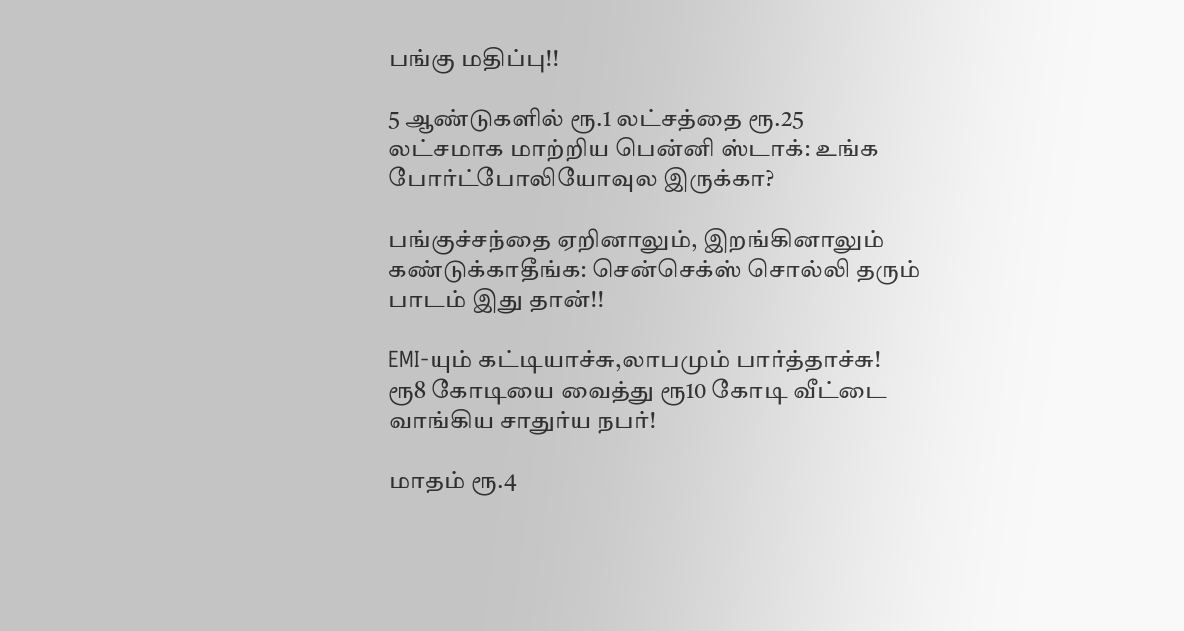பங்கு மதிப்பு!!

5 ஆண்டுகளில் ரூ.1 லட்சத்தை ரூ.25 லட்சமாக மாற்றிய பென்னி ஸ்டாக்: உங்க போர்ட்போலியோவுல இருக்கா?

பங்குச்சந்தை ஏறினாலும், இறங்கினாலும் கண்டுக்காதீங்க: சென்செக்ஸ் சொல்லி தரும் பாடம் இது தான்!!

EMI-யும் கட்டியாச்சு,லாபமும் பார்த்தாச்சு! ரூ8 கோடியை வைத்து ரூ10 கோடி வீட்டை வாங்கிய சாதுர்ய நபர்!

மாதம் ரூ.4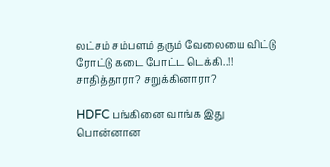லட்சம் சம்பளம் தரும் வேலையை விட்டு ரோட்டு கடை போட்ட டெக்கி..!! சாதித்தாரா? சறுக்கினாரா?

HDFC பங்கினை வாங்க இது பொன்னான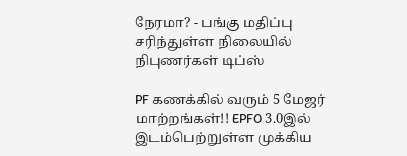நேரமா? - பங்கு மதிப்பு சரிந்துள்ள நிலையில் நிபுணர்கள் டிப்ஸ்

PF கணக்கில் வரும் 5 மேஜர் மாற்றங்கள்!! EPFO 3.0இல் இடம்பெற்றுள்ள முக்கிய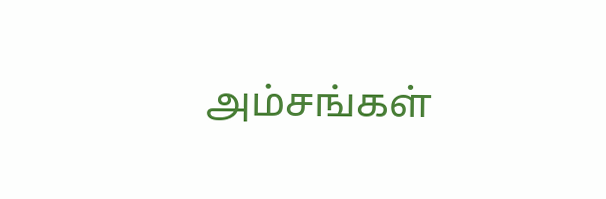அம்சங்கள்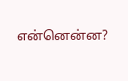என்னென்ன?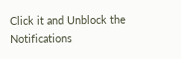Click it and Unblock the Notifications